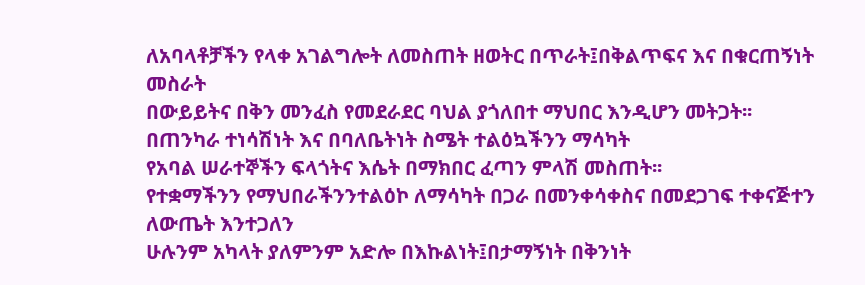ለአባላቶቻችን የላቀ አገልግሎት ለመስጠት ዘወትር በጥራት፤በቅልጥፍና እና በቁርጠኝነት መስራት
በውይይትና በቅን መንፈስ የመደራደር ባህል ያጎለበተ ማህበር እንዲሆን መትጋት፡፡
በጠንካራ ተነሳሽነት እና በባለቤትነት ስሜት ተልዕኳችንን ማሳካት
የአባል ሠራተኞችን ፍላጎትና እሴት በማክበር ፈጣን ምላሽ መስጠት፡፡
የተቋማችንን የማህበራችንንተልዕኮ ለማሳካት በጋራ በመንቀሳቀስና በመደጋገፍ ተቀናጅተን ለውጤት እንተጋለን
ሁሉንም አካላት ያለምንም አድሎ በእኩልነት፤በታማኝነት በቅንነት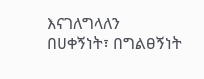እናገለግላለን
በሀቀኝነት፣ በግልፀኝነት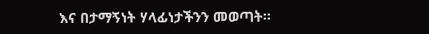እና በታማኝነት ሃላፊነታችንን መወጣት፡፡